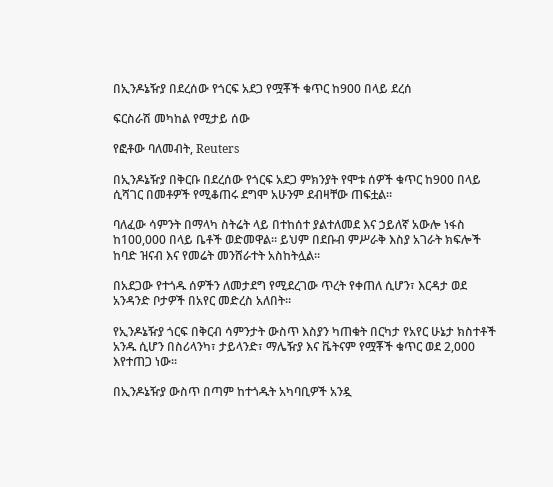በኢንዶኔዥያ በደረሰው የጎርፍ አደጋ የሟቾች ቁጥር ከ900 በላይ ደረሰ

ፍርስራሽ መካከል የሚታይ ሰው

የፎቶው ባለመብት, Reuters

በኢንዶኔዥያ በቅርቡ በደረሰው የጎርፍ አደጋ ምክንያት የሞቱ ሰዎች ቁጥር ከ900 በላይ ሲሻገር በመቶዎች የሚቆጠሩ ደግሞ አሁንም ደብዛቸው ጠፍቷል።

ባለፈው ሳምንት በማላካ ስትሬት ላይ በተከሰተ ያልተለመደ እና ኃይለኛ አውሎ ነፋስ ከ100,000 በላይ ቤቶች ወድመዋል። ይህም በደቡብ ምሥራቅ እስያ አገራት ክፍሎች ከባድ ዝናብ እና የመሬት መንሸራተት አስከትሏል።

በአደጋው የተጎዱ ሰዎችን ለመታደግ የሚደረገው ጥረት የቀጠለ ሲሆን፣ እርዳታ ወደ አንዳንድ ቦታዎች በአየር መድረስ አለበት።

የኢንዶኔዥያ ጎርፍ በቅርብ ሳምንታት ውስጥ እስያን ካጠቁት በርካታ የአየር ሁኔታ ክስተቶች አንዱ ሲሆን በስሪላንካ፣ ታይላንድ፣ ማሌዥያ እና ቬትናም የሟቾች ቁጥር ወደ 2,000 እየተጠጋ ነው።

በኢንዶኔዥያ ውስጥ በጣም ከተጎዱት አካባቢዎች አንዷ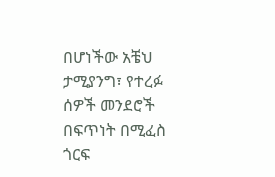በሆነችው አቼህ ታሚያንግ፣ የተረፉ ሰዎች መንደሮች በፍጥነት በሚፈስ ጎርፍ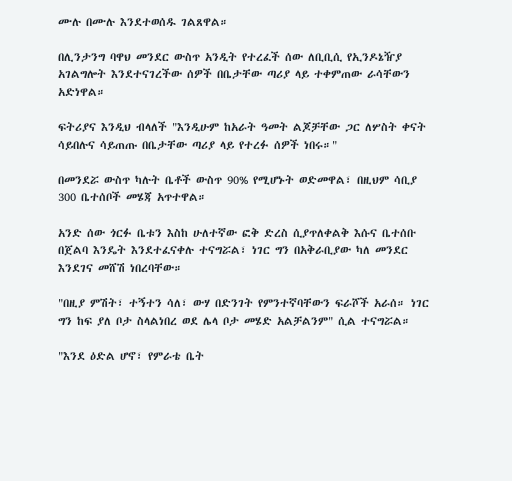ሙሉ በሙሉ እንደተወሰዱ ገልጸዋል።

በሊንታንግ ባዋህ መንደር ውስጥ አንዲት የተረፈች ሰው ለቢቢሲ የኢንዶኔዥያ አገልግሎት እንደተናገረችው ሰዎች በቤታቸው ጣሪያ ላይ ተቀምጠው ራሳቸውን አድነዋል።

ፍትሪያና እንዲህ ብላለች "እንዲሁም ከአራት ዓመት ልጆቻቸው ጋር ለሦስት ቀናት ሳይበሉና ሳይጠጡ በቤታቸው ጣሪያ ላይ የተረፉ ሰዎች ነበሩ።"

በመንደሯ ውስጥ ካሉት ቤቶች ውስጥ 90% የሚሆኑት ወድመዋል፣ በዚህም ሳቢያ 300 ቤተሰቦች መሄጃ አጥተዋል።

አንድ ሰው ጎርፉ ቤቱን እስከ ሁለተኛው ፎቅ ድረስ ሲያጥለቀልቅ እሱና ቤተሰቡ በጀልባ እንዴት እንደተፈናቀሉ ተናግሯል፣ ነገር ግን በአቅራቢያው ካለ መንደር እንደገና መሸሽ ነበረባቸው።

"በዚያ ምሽት፣ ተኝተን ሳለ፣ ውሃ በድንገት የምንተኛባቸውን ፍራሾች አራሰ። ነገር ግን ከፍ ያለ ቦታ ስላልነበረ ወደ ሌላ ቦታ መሄድ አልቻልንም" ሲል ተናግሯል።

"እንደ ዕድል ሆኖ፣ የምራቴ ቤት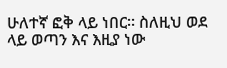ሁለተኛ ፎቅ ላይ ነበር። ስለዚህ ወደ ላይ ወጣን እና እዚያ ነው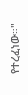የተረፈነው።"